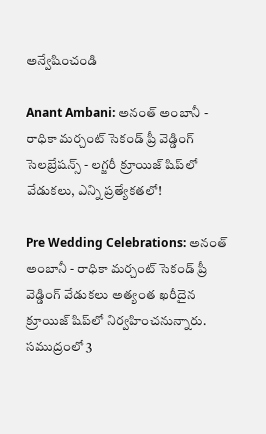అన్వేషించండి

Anant Ambani: అనంత్ అంబానీ - రాధికా మర్చంట్ సెకండ్ ప్రీ వెడ్డింగ్ సెలబ్రేషన్స్ - లగ్జరీ క్రూయిజ్ షిప్‌లో వేడుకలు, ఎన్ని ప్రత్యేకతలో!

Pre Wedding Celebrations: అనంత్ అంబానీ - రాధికా మర్చంట్ సెకండ్ ప్రీ వెడ్డింగ్ వేడుకలు అత్యంత ఖరీదైన క్రూయిజ్ షిప్‌లో నిర్వహించనున్నారు. సముద్రంలో 3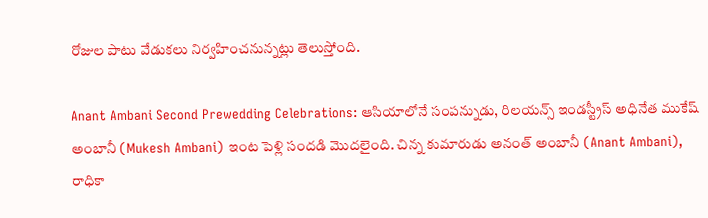రోజుల పాటు వేడుకలు నిర్వహించనున్నట్లు తెలుస్తోంది.

Anant Ambani Second Prewedding Celebrations: ఆసియాలోనే సంపన్నుడు, రిలయన్స్ ఇండస్ట్రీస్ అధినేత ముకేష్ అంబానీ (Mukesh Ambani) ఇంట పెళ్లి సందడి మొదలైంది. చిన్న కుమారుడు అనంత్ అంబానీ (Anant Ambani), రాధికా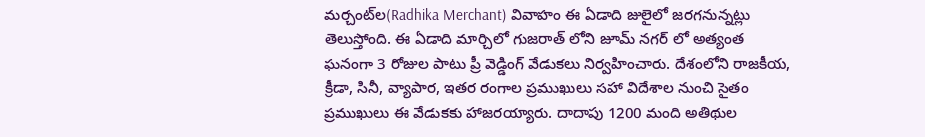మర్చంట్‌ల(Radhika Merchant) వివాహం ఈ ఏడాది జులైలో జరగనున్నట్లు తెలుస్తోంది. ఈ ఏడాది మార్చిలో గుజరాత్ లోని జూమ్ నగర్ లో అత్యంత ఘనంగా 3 రోజుల పాటు ప్రీ వెడ్డింగ్ వేడుకలు నిర్వహించారు. దేశంలోని రాజకీయ, క్రీడా, సినీ, వ్యాపార, ఇతర రంగాల ప్రముఖులు సహా విదేశాల నుంచి సైతం ప్రముఖులు ఈ వేడుకకు హాజరయ్యారు. దాదాపు 1200 మంది అతిథుల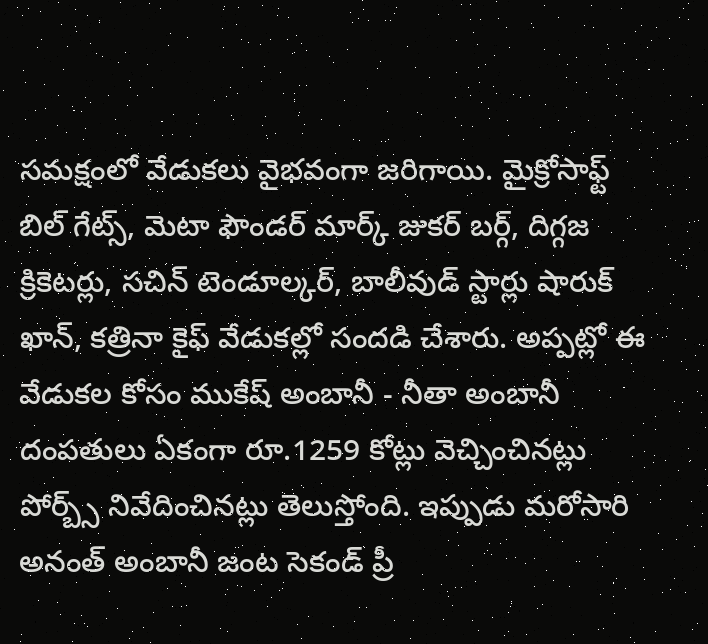సమక్షంలో వేడుకలు వైభవంగా జరిగాయి. మైక్రోసాఫ్ట్ బిల్ గేట్స్, మెటా ఫౌండర్ మార్క్ జుకర్ బర్గ్, దిగ్గజ క్రికెటర్లు, సచిన్ టెండూల్కర్, బాలీవుడ్ స్టార్లు షారుక్ ఖాన్, కత్రినా కైఫ్ వేడుకల్లో సందడి చేశారు. అప్పట్లో ఈ వేడుకల కోసం ముకేష్ అంబానీ - నీతా అంబానీ దంపతులు ఏకంగా రూ.1259 కోట్లు వెచ్చించినట్లు పోర్బ్స్ నివేదించినట్లు తెలుస్తోంది. ఇప్పుడు మరోసారి అనంత్ అంబానీ జంట సెకండ్ ప్రీ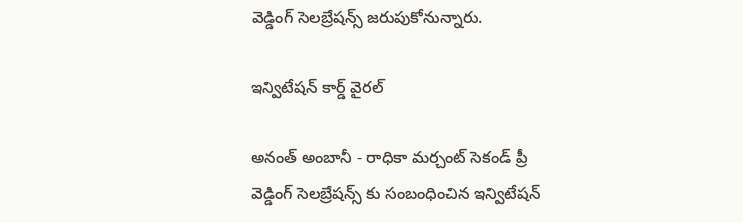వెడ్డింగ్ సెలబ్రేషన్స్ జరుపుకోనున్నారు.

ఇన్విటేషన్ కార్డ్ వైరల్

అనంత్ అంబానీ - రాధికా మర్చంట్ సెకండ్ ప్రీ వెడ్డింగ్ సెలబ్రేషన్స్ కు సంబంధించిన ఇన్విటేషన్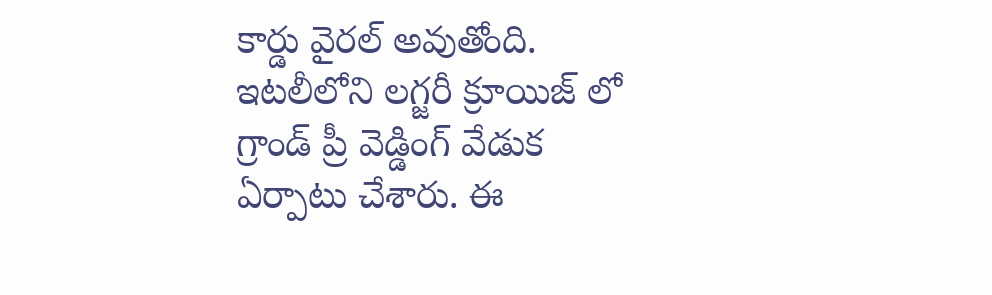కార్డు వైరల్ అవుతోంది. ఇటలీలోని లగ్జరీ క్రూయిజ్ లో గ్రాండ్ ప్రీ వెడ్డింగ్ వేడుక ఏర్పాటు చేశారు. ఈ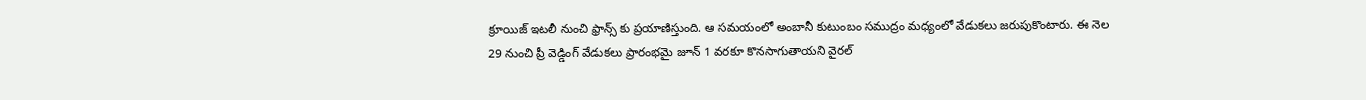క్రూయిజ్ ఇటలీ నుంచి ఫ్రాన్స్ కు ప్రయాణిస్తుంది. ఆ సమయంలో అంబానీ కుటుంబం సముద్రం మధ్యంలో వేడుకలు జరుపుకొంటారు. ఈ నెల 29 నుంచి ప్రీ వెడ్డింగ్ వేడుకలు ప్రారంభమై జూన్ 1 వరకూ కొనసాగుతాయని వైరల్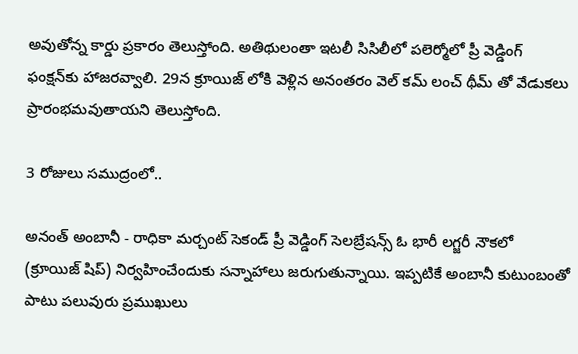అవుతోన్న కార్డు ప్రకారం తెలుస్తోంది. అతిథులంతా ఇటలీ సిసిలీలో పలెర్మోలో ప్రీ వెడ్డింగ్ ఫంక్షన్‌కు హాజరవ్వాలి. 29న క్రూయిజ్ లోకి వెళ్లిన అనంతరం వెల్ కమ్ లంచ్ థీమ్ తో వేడుకలు ప్రారంభమవుతాయని తెలుస్తోంది.

3 రోజులు సముద్రంలో..

అనంత్ అంబానీ - రాధికా మర్చంట్ సెకండ్ ప్రీ వెడ్డింగ్ సెలబ్రేషన్స్ ఓ భారీ లగ్జరీ నౌకలో (క్రూయిజ్ షిప్) నిర్వహించేందుకు సన్నాహాలు జరుగుతున్నాయి. ఇప్పటికే అంబానీ కుటుంబంతో పాటు పలువురు ప్రముఖులు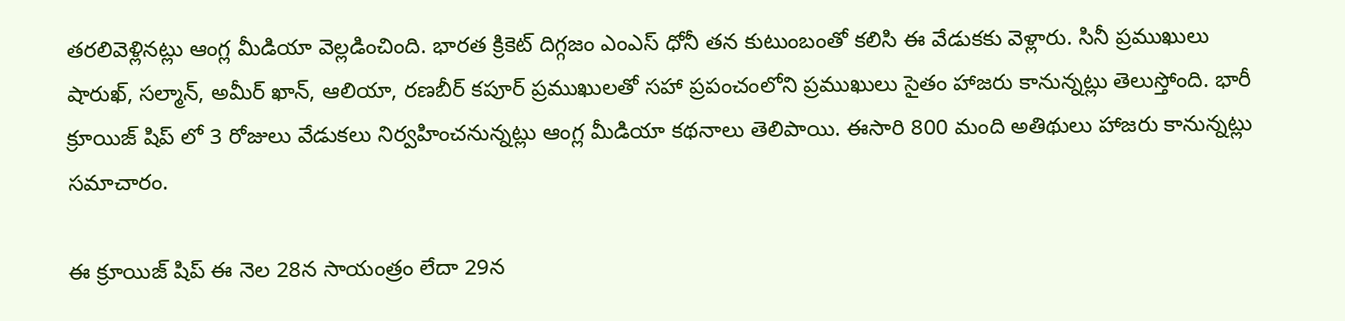తరలివెళ్లినట్లు ఆంగ్ల మీడియా వెల్లడించింది. భారత క్రికెట్ దిగ్గజం ఎంఎస్ ధోనీ తన కుటుంబంతో కలిసి ఈ వేడుకకు వెళ్లారు. సినీ ప్రముఖులు షారుఖ్, సల్మాన్, అమీర్ ఖాన్, ఆలియా, రణబీర్ కపూర్ ప్రముఖులతో సహా ప్రపంచంలోని ప్రముఖులు సైతం హాజరు కానున్నట్లు తెలుస్తోంది. భారీ క్రూయిజ్ షిప్ లో 3 రోజులు వేడుకలు నిర్వహించనున్నట్లు ఆంగ్ల మీడియా కథనాలు తెలిపాయి. ఈసారి 800 మంది అతిథులు హాజరు కానున్నట్లు సమాచారం.

ఈ క్రూయిజ్ షిప్ ఈ నెల 28న సాయంత్రం లేదా 29న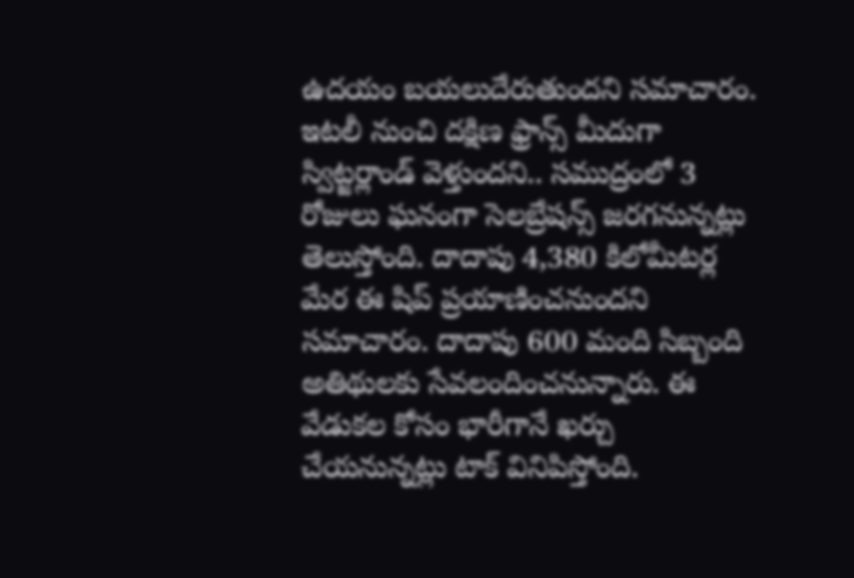ఉదయం బయలుదేరుతుందని సమాచారం. ఇటలీ నుంచి దక్షిణ ఫ్రాన్స్ మీదుగా స్విట్జర్లాండ్ వెళ్తుందని.. సముద్రంలో 3 రోజులు ఘనంగా సెలబ్రేషన్స్ జరగనున్నట్లు తెలుస్తోంది. దాదాపు 4,380 కిలోమీటర్ల మేర ఈ షిప్ ప్రయాణించనుందని సమాచారం. దాదాపు 600 మంది సిబ్బంది అతిథులకు సేవలందించనున్నారు. ఈ వేడుకల కోసం భారీగానే ఖర్చు చేయనున్నట్లు టాక్ వినిపిస్తోంది.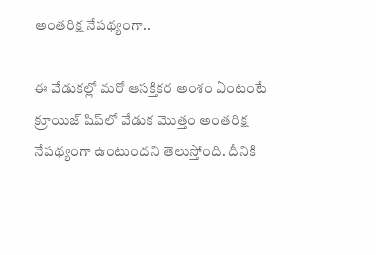అంతరిక్ష నేపథ్యంగా..

ఈ వేడుకల్లో మరో ఆసక్తికర అంశం ఏంటంటే క్రూయిజ్ షిప్‌లో వేడుక మొత్తం అంతరిక్ష నేపథ్యంగా ఉంటుందని తెలుస్తోంది. దీనికి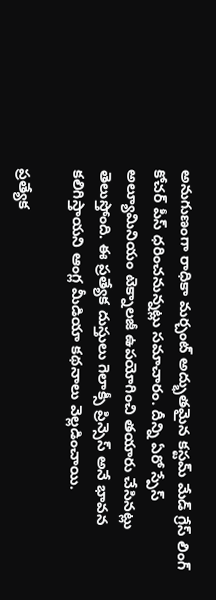అనుగుణంగా రాధికా మర్చంట్ అద్భుతమైన కస్టమ్ మేడ్ గ్రేస్ లింగ్ కోచర్ పీస్ ధరించనున్నట్లు సమాచారం. దీన్ని ఏరో స్పేస్ అల్యూమినియం టెక్నాలజీ ఉపయోగించి తయారు చేసినట్లు తెలుస్తోంది. ఈ ప్రత్యేక దుస్తులు గెలాక్సీ ప్రిన్సెస్ అనే భావన కలిగిస్తాయని ఆంగ్ల మీడియా కథనాలు వెల్లడించాయి.

ప్రత్యేక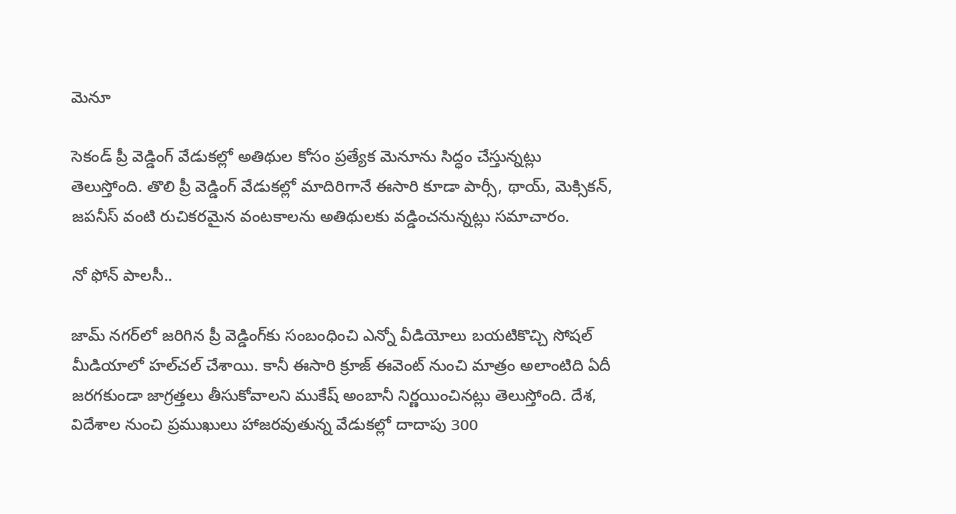మెనూ

సెకండ్ ప్రీ వెడ్డింగ్ వేడుకల్లో అతిథుల కోసం ప్రత్యేక మెనూను సిద్ధం చేస్తున్నట్లు తెలుస్తోంది. తొలి ప్రీ వెడ్డింగ్ వేడుకల్లో మాదిరిగానే ఈసారి కూడా పార్సీ, థాయ్, మెక్సికన్, జపనీస్ వంటి రుచికరమైన వంటకాలను అతిథులకు వడ్డించనున్నట్లు సమాచారం.

నో ఫోన్ పాలసీ..

జామ్‌ నగర్‌లో జరిగిన ప్రీ వెడ్డింగ్‌కు సంబంధించి ఎన్నో వీడియోలు బయటికొచ్చి సోషల్ మీడియాలో హల్‌చల్ చేశాయి. కానీ ఈసారి క్రూజ్ ఈవెంట్ నుంచి మాత్రం అలాంటిది ఏదీ జరగకుండా జాగ్రత్తలు తీసుకోవాలని ముకేష్ అంబానీ నిర్ణయించినట్లు తెలుస్తోంది. దేశ, విదేశాల నుంచి ప్రముఖులు హాజరవుతున్న వేడుకల్లో దాదాపు 300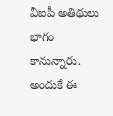వీఐపీ అతిథులు భాగం కానున్నారు. అందుకే ఈ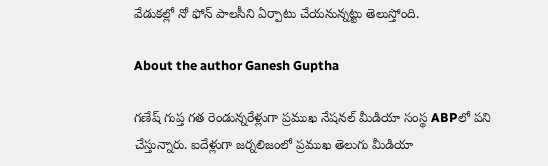వేడుకల్లో నో ఫోన్ పాలసీని ఏర్పాటు చేయనున్నట్టు తెలుస్తోంది.

About the author Ganesh Guptha

గణేష్ గుప్త గత రెండున్నరేళ్లుగా ప్రముఖ నేషనల్ మీడియా సంస్థ ABPలో పని చేస్తున్నారు. ఐదేళ్లుగా జర్నలిజంలో ప్రముఖ తెలుగు మీడియా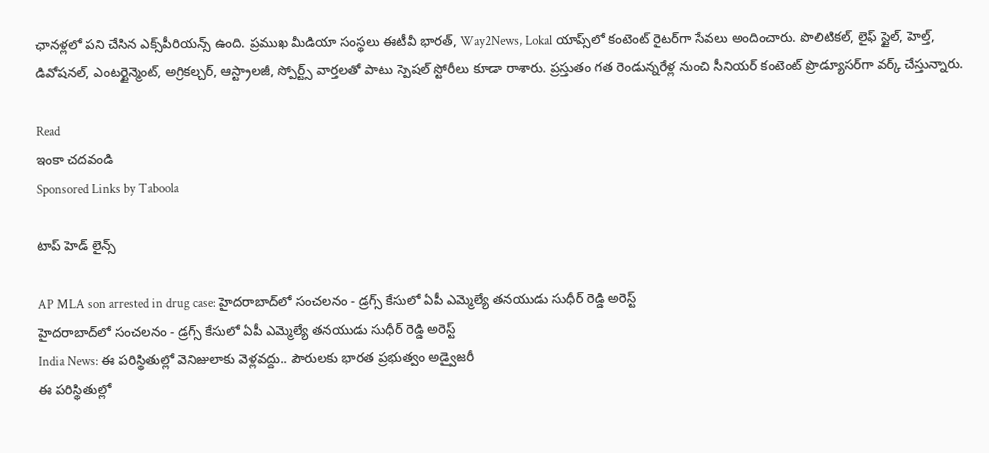ఛానళ్లలో పని చేసిన ఎక్స్‌పీరియన్స్ ఉంది. ప్రముఖ మీడియా సంస్థలు ఈటీవీ భారత్, Way2News, Lokal యాప్స్‌లో కంటెంట్ రైటర్‌గా సేవలు అందించారు. పొలిటికల్, లైఫ్ స్టైల్, హెల్త్, డివోషనల్, ఎంటర్టైన్మెంట్, అగ్రికల్చర్, ఆస్ట్రాలజీ, స్పోర్ట్స్ వార్తలతో పాటు స్పెషల్ స్టోరీలు కూడా రాశారు. ప్రస్తుతం గత రెండున్నరేళ్ల నుంచి సీనియర్ కంటెంట్ ప్రొడ్యూసర్‌గా వర్క్ చేస్తున్నారు.

Read
ఇంకా చదవండి
Sponsored Links by Taboola

టాప్ హెడ్ లైన్స్

AP MLA son arrested in drug case: హైదరాబాద్‌లో సంచలనం - డ్రగ్స్ కేసులో ఏపీ ఎమ్మెల్యే తనయుడు సుధీర్ రెడ్డి అరెస్ట్
హైదరాబాద్‌లో సంచలనం - డ్రగ్స్ కేసులో ఏపీ ఎమ్మెల్యే తనయుడు సుధీర్ రెడ్డి అరెస్ట్
India News: ఈ పరిస్థితుల్లో వెనిజులాకు వెళ్లవద్దు.. పౌరులకు భారత ప్రభుత్వం అడ్వైజరీ
ఈ పరిస్థితుల్లో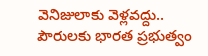వెనిజులాకు వెళ్లవద్దు.. పౌరులకు భారత ప్రభుత్వం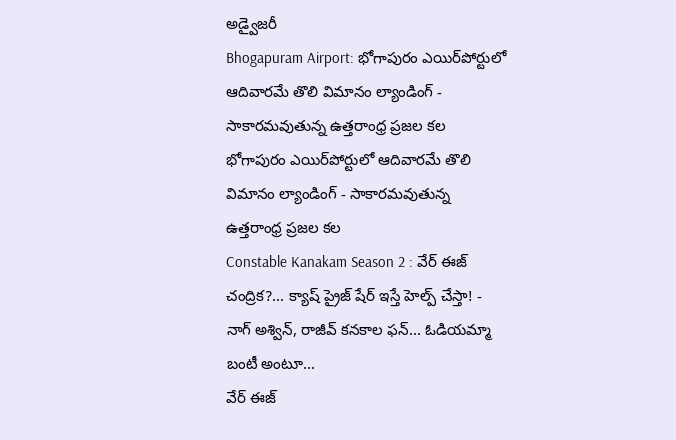అడ్వైజరీ
Bhogapuram Airport: భోగాపురం ఎయిర్‌పోర్టులో ఆదివారమే తొలి విమానం ల్యాండింగ్ - సాకారమవుతున్న ఉత్తరాంధ్ర ప్రజల కల
భోగాపురం ఎయిర్‌పోర్టులో ఆదివారమే తొలి విమానం ల్యాండింగ్ - సాకారమవుతున్న ఉత్తరాంధ్ర ప్రజల కల
Constable Kanakam Season 2 : వేర్ ఈజ్ చంద్రిక?... క్యాష్ ప్రైజ్ షేర్ ఇస్తే హెల్ప్ చేస్తా! - నాగ్ అశ్విన్, రాజీవ్ కనకాల ఫన్... ఓడియమ్మా బంటీ అంటూ...
వేర్ ఈజ్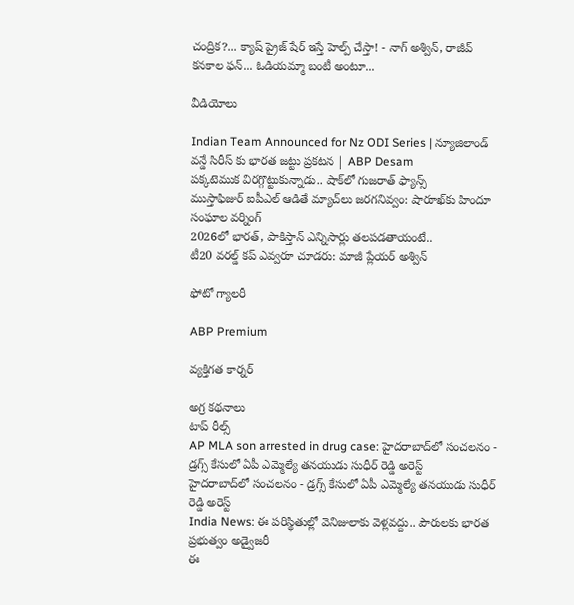చంద్రిక?... క్యాష్ ప్రైజ్ షేర్ ఇస్తే హెల్ప్ చేస్తా! - నాగ్ అశ్విన్, రాజీవ్ కనకాల ఫన్... ఓడియమ్మా బంటీ అంటూ...

వీడియోలు

Indian Team Announced for Nz ODI Series | న్యూజిలాండ్ వన్డే సిరీస్ కు భారత జట్టు ప్రకటన | ABP Desam
పక్కటెముక విరగ్గొట్టుకున్నాడు.. షాక్‌లో గుజరాత్ ఫ్యాన్స్
ముస్తాఫిజుర్‌ ఐపీఎల్ ఆడితే మ్యాచ్‌లు జరగనివ్వం: షారూఖ్‌కు హిందూ సంఘాల వర్నింగ్
2026లో భారత్, పాకిస్తాన్ ఎన్నిసార్లు తలపడతాయంటే..
టీ20 వరల్డ్ కప్ ఎవ్వరూ చూడరు: మాజీ ప్లేయర్ అశ్విన్

ఫోటో గ్యాలరీ

ABP Premium

వ్యక్తిగత కార్నర్

అగ్ర కథనాలు
టాప్ రీల్స్
AP MLA son arrested in drug case: హైదరాబాద్‌లో సంచలనం - డ్రగ్స్ కేసులో ఏపీ ఎమ్మెల్యే తనయుడు సుధీర్ రెడ్డి అరెస్ట్
హైదరాబాద్‌లో సంచలనం - డ్రగ్స్ కేసులో ఏపీ ఎమ్మెల్యే తనయుడు సుధీర్ రెడ్డి అరెస్ట్
India News: ఈ పరిస్థితుల్లో వెనిజులాకు వెళ్లవద్దు.. పౌరులకు భారత ప్రభుత్వం అడ్వైజరీ
ఈ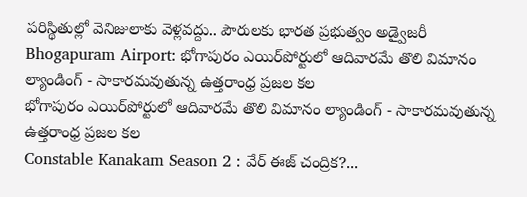పరిస్థితుల్లో వెనిజులాకు వెళ్లవద్దు.. పౌరులకు భారత ప్రభుత్వం అడ్వైజరీ
Bhogapuram Airport: భోగాపురం ఎయిర్‌పోర్టులో ఆదివారమే తొలి విమానం ల్యాండింగ్ - సాకారమవుతున్న ఉత్తరాంధ్ర ప్రజల కల
భోగాపురం ఎయిర్‌పోర్టులో ఆదివారమే తొలి విమానం ల్యాండింగ్ - సాకారమవుతున్న ఉత్తరాంధ్ర ప్రజల కల
Constable Kanakam Season 2 : వేర్ ఈజ్ చంద్రిక?...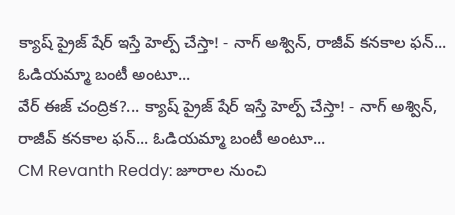క్యాష్ ప్రైజ్ షేర్ ఇస్తే హెల్ప్ చేస్తా! - నాగ్ అశ్విన్, రాజీవ్ కనకాల ఫన్... ఓడియమ్మా బంటీ అంటూ...
వేర్ ఈజ్ చంద్రిక?... క్యాష్ ప్రైజ్ షేర్ ఇస్తే హెల్ప్ చేస్తా! - నాగ్ అశ్విన్, రాజీవ్ కనకాల ఫన్... ఓడియమ్మా బంటీ అంటూ...
CM Revanth Reddy: జూరాల నుంచి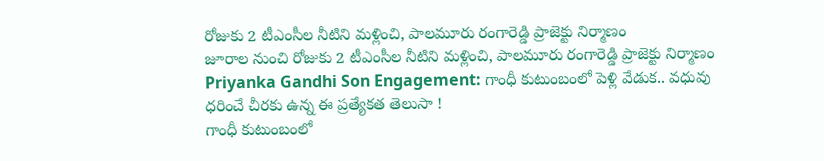రోజుకు 2 టీఎంసీల నీటిని మళ్లించి, పాలమూరు రంగారెడ్డి ప్రాజెక్టు నిర్మాణం
జూరాల నుంచి రోజుకు 2 టీఎంసీల నీటిని మళ్లించి, పాలమూరు రంగారెడ్డి ప్రాజెక్టు నిర్మాణం
Priyanka Gandhi Son Engagement: గాంధీ కుటుంబంలో పెళ్లి వేడుక.. వధువు ధరించే చీరకు ఉన్న ఈ ప్రత్యేకత తెలుసా !
గాంధీ కుటుంబంలో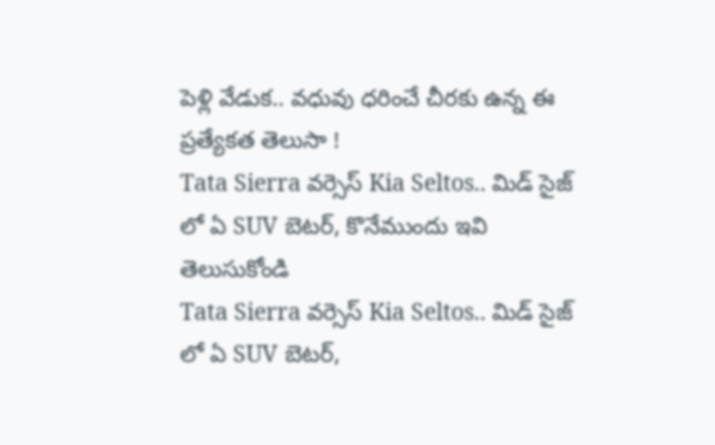పెళ్లి వేడుక.. వధువు ధరించే చీరకు ఉన్న ఈ ప్రత్యేకత తెలుసా !
Tata Sierra వర్సెస్ Kia Seltos.. మిడ్ సైజ్ లో ఏ SUV బెటర్, కొనేముందు ఇవి తెలుసుకోండి
Tata Sierra వర్సెస్ Kia Seltos.. మిడ్ సైజ్ లో ఏ SUV బెటర్,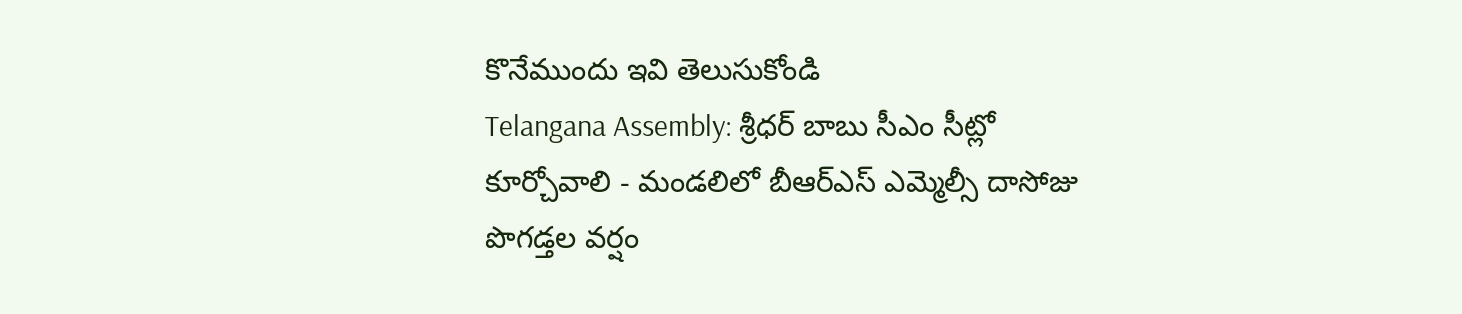కొనేముందు ఇవి తెలుసుకోండి
Telangana Assembly: శ్రీధర్ బాబు సీఎం సీట్లో కూర్చోవాలి - మండలిలో బీఆర్ఎస్ ఎమ్మెల్సీ దాసోజు పొగడ్తల వర్షం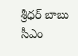శ్రీధర్ బాబు సీఎం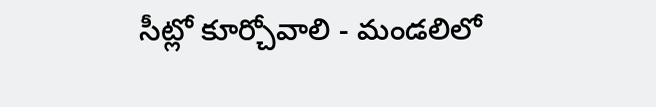సీట్లో కూర్చోవాలి - మండలిలో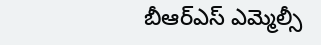బీఆర్ఎస్ ఎమ్మెల్సీ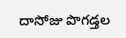దాసోజు పొగడ్తల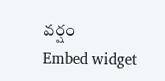వర్షం
Embed widget